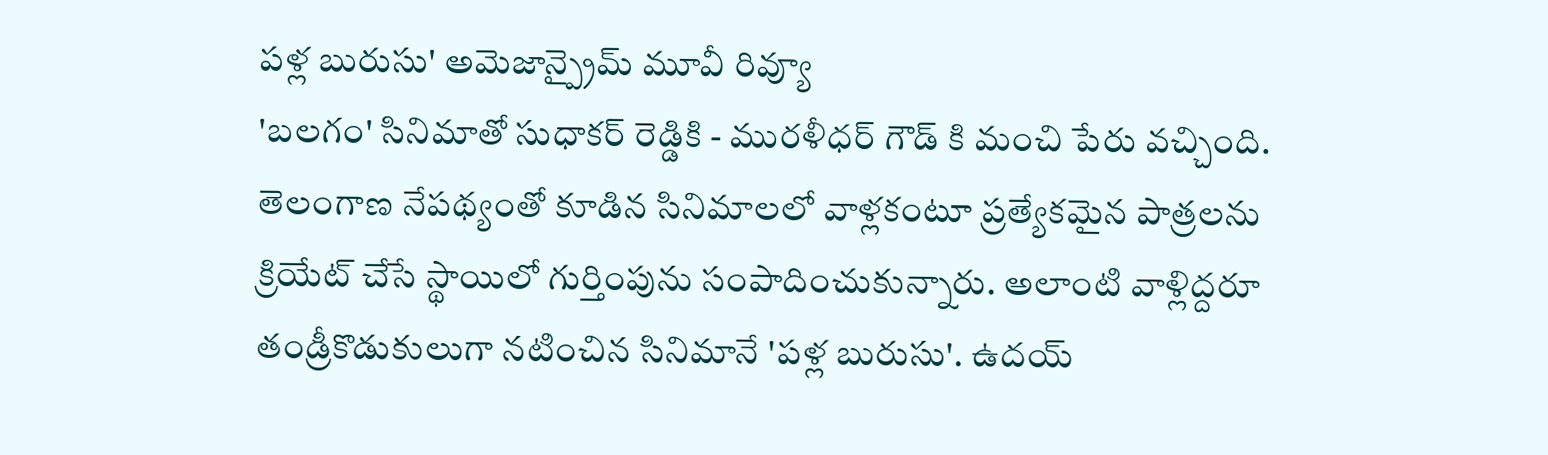పళ్ల బురుసు' అమెజాన్ప్రైమ్ మూవీ రివ్యూ
'బలగం' సినిమాతో సుధాకర్ రెడ్డికి - మురళీధర్ గౌడ్ కి మంచి పేరు వచ్చింది. తెలంగాణ నేపథ్యంతో కూడిన సినిమాలలో వాళ్లకంటూ ప్రత్యేకమైన పాత్రలను క్రియేట్ చేసే స్థాయిలో గుర్తింపును సంపాదించుకున్నారు. అలాంటి వాళ్లిద్దరూ తండ్రీకొడుకులుగా నటించిన సినిమానే 'పళ్ల బురుసు'. ఉదయ్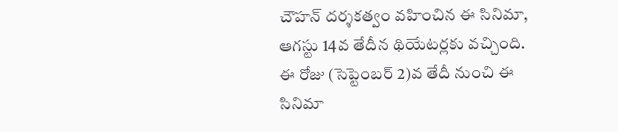చౌహన్ దర్శకత్వం వహించిన ఈ సినిమా, ఆగస్టు 14వ తేదీన థియేటర్లకు వచ్చింది. ఈ రోజు (సెప్టెంబర్ 2)వ తేదీ నుంచి ఈ సినిమా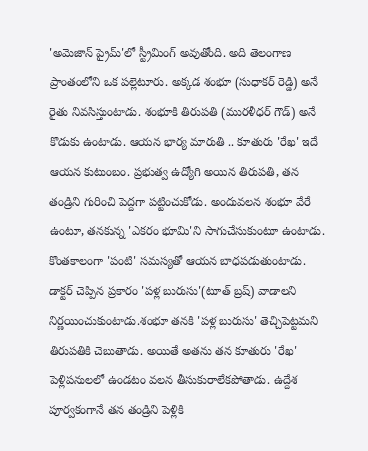'అమెజాన్ ప్రైమ్'లో స్ట్రీమింగ్ అవుతోంది. అది తెలంగాణ ప్రాంతంలోని ఒక పల్లెటూరు. అక్కడ శంభూ (సుధాకర్ రెడ్డి) అనే రైతు నివసిస్తుంటాడు. శంభూకి తిరుపతి (మురళీధర్ గౌడ్) అనే కొడుకు ఉంటాడు. ఆయన భార్య మారుతి .. కూతురు 'రేఖ' ఇదే ఆయన కుటుంబం. ప్రభుత్వ ఉద్యోగి అయిన తిరుపతి, తన తండ్రిని గురించి పెద్దగా పట్టించుకోడు. అందువలన శంభూ వేరే ఉంటూ, తనకున్న 'ఎకరం భూమి'ని సాగుచేసుకుంటూ ఉంటాడు. కొంతకాలంగా 'పంటి' సమస్యతో ఆయన బాధపడుతుంటాడు. డాక్టర్ చెప్పిన ప్రకారం 'పళ్ల బురుసు'(టూత్ బ్రష్) వాడాలని నిర్ణయించుకుంటాడు.శంభూ తనకి 'పళ్ల బురుసు' తెచ్చిపెట్టమని తిరుపతికి చెబుతాడు. అయితే అతను తన కూతురు 'రేఖ' పెళ్లిపనులలో ఉండటం వలన తీసుకురాలేకపోతాడు. ఉద్దేశ పూర్వకంగానే తన తండ్రిని పెళ్లికి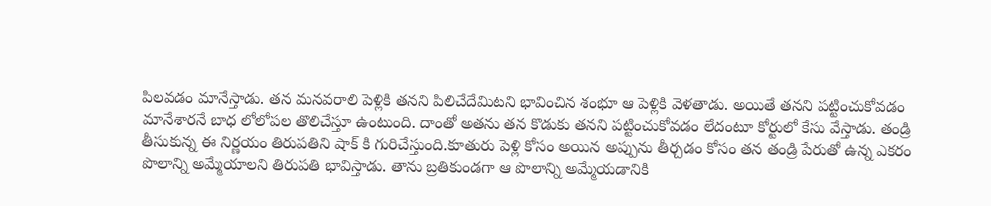పిలవడం మానేస్తాడు. తన మనవరాలి పెళ్లికి తనని పిలిచేదేమిటని భావించిన శంభూ ఆ పెళ్లికి వెళతాడు. అయితే తనని పట్టించుకోవడం మానేశారనే బాధ లోలోపల తొలిచేస్తూ ఉంటుంది. దాంతో అతను తన కొడుకు తనని పట్టించుకోవడం లేదంటూ కోర్టులో కేసు వేస్తాడు. తండ్రి తీసుకున్న ఈ నిర్ణయం తిరుపతిని షాక్ కి గురిచేస్తుంది.కూతురు పెళ్లి కోసం అయిన అప్పును తీర్చడం కోసం తన తండ్రి పేరుతో ఉన్న ఎకరం పొలాన్ని అమ్మేయాలని తిరుపతి భావిస్తాడు. తాను బ్రతికుండగా ఆ పొలాన్ని అమ్మేయడానికి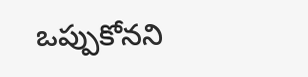ఒప్పుకోనని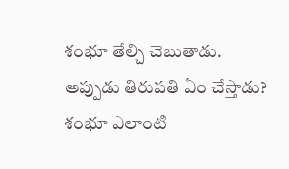శంభూ తేల్చి చెబుతాడు. అప్పుడు తిరుపతి ఏం చేస్తాడు? శంభూ ఎలాంటి